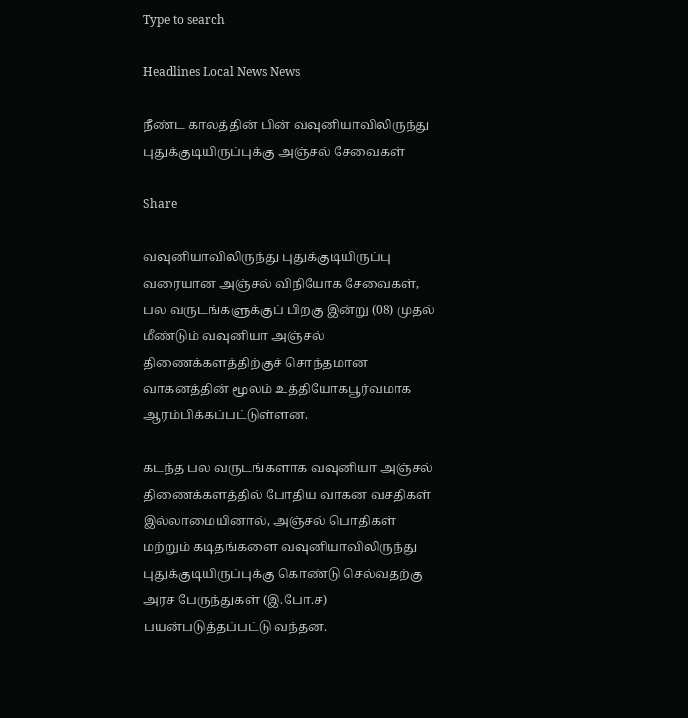Type to search

Headlines Local News News

நீண்ட காலத்தின் பின் வவுனியாவிலிருந்து புதுக்குடியிருப்புக்கு அஞ்சல் சேவைகள்

Share

வவுனியாவிலிருந்து புதுக்குடியிருப்பு வரையான அஞ்சல் விநியோக சேவைகள், பல வருடங்களுக்குப் பிறகு இன்று (08) முதல் மீண்டும் வவுனியா அஞ்சல் திணைக்களத்திற்குச் சொந்தமான வாகனத்தின் மூலம் உத்தியோகபூர்வமாக ஆரம்பிக்கப்பட்டுள்ளன.

கடந்த பல வருடங்களாக வவுனியா அஞ்சல் திணைக்களத்தில் போதிய வாகன வசதிகள் இல்லாமையினால், அஞ்சல் பொதிகள் மற்றும் கடிதங்களை வவுனியாவிலிருந்து புதுக்குடியிருப்புக்கு கொண்டு செல்வதற்கு அரச பேருந்துகள் (இ.போ.ச) பயன்படுத்தப்பட்டு வந்தன.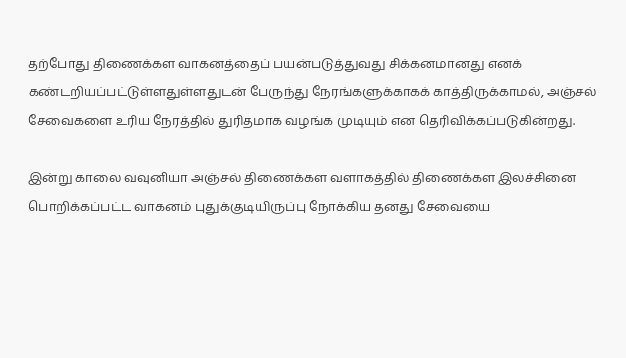தற்போது திணைக்கள வாகனத்தைப் பயன்படுத்துவது சிக்கனமானது எனக் கண்டறியப்பட்டுள்ளதுள்ளதுடன் பேருந்து நேரங்களுக்காகக் காத்திருக்காமல், அஞ்சல் சேவைகளை உரிய நேரத்தில் துரிதமாக வழங்க முடியும் என தெரிவிக்கப்படுகின்றது.

இன்று காலை வவுனியா அஞ்சல் திணைக்கள வளாகத்தில் திணைக்கள இலச்சினை பொறிக்கப்பட்ட வாகனம் புதுக்குடியிருப்பு நோக்கிய தனது சேவையை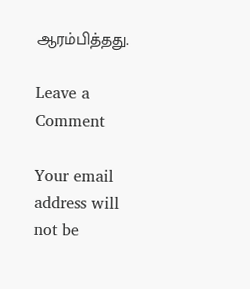ஆரம்பித்தது.

Leave a Comment

Your email address will not be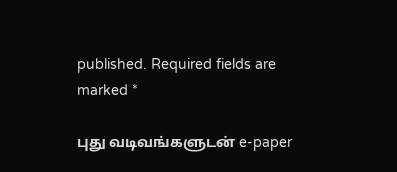published. Required fields are marked *

புது வடிவங்களுடன் e-paper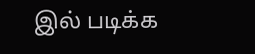இல் படிக்க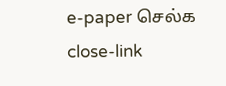e-paper செல்க
close-link